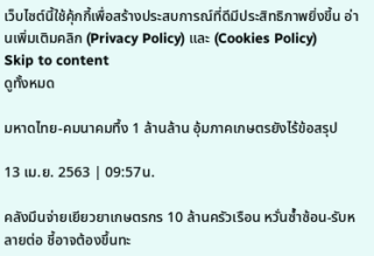เว็บไซต์นี้ใช้คุ้กกี้เพื่อสร้างประสบการณ์ที่ดีมีประสิทธิภาพยิ่งขี้น อ่านเพิ่มเติมคลิก (Privacy Policy) และ (Cookies Policy)
Skip to content
ดูทั้งหมด

มหาดไทย-คมนาคมทึ้ง 1 ล้านล้าน อุ้มภาคเกษตรยังไร้ข้อสรุป

13 เม.ย. 2563 | 09:57น.

คลังมึนจ่ายเยียวยาเกษตรกร 10 ล้านครัวเรือน หวั่นซ้ำซ้อน-รับหลายต่อ ชี้อาจต้องขึ้นทะ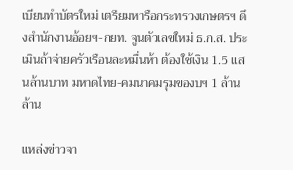เบียนทำบัตรใหม่ เตรียมหารือกระทรวงเกษตรฯ ดึงสำนักงานอ้อยฯ-กยท. จูนตัวเลขใหม่ ธ.ก.ส. ประเมินถ้าจ่ายครัวเรือนละหมื่นห้า ต้องใช้เงิน 1.5 แสนล้านบาท มหาดไทย-คมนาคมรุมของบฯ 1 ล้านล้าน

แหล่งข่าวจา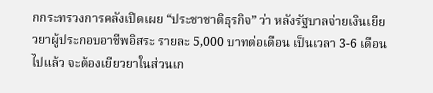กกระทรวงการคลังเปิดเผย “ประชาชาติธุรกิจ” ว่า หลังรัฐบาลจ่ายเงินเยียวยาผู้ประกอบอาชีพอิสระ รายละ 5,000 บาทต่อเดือน เป็นเวลา 3-6 เดือนไปแล้ว จะต้องเยียวยาในส่วนเก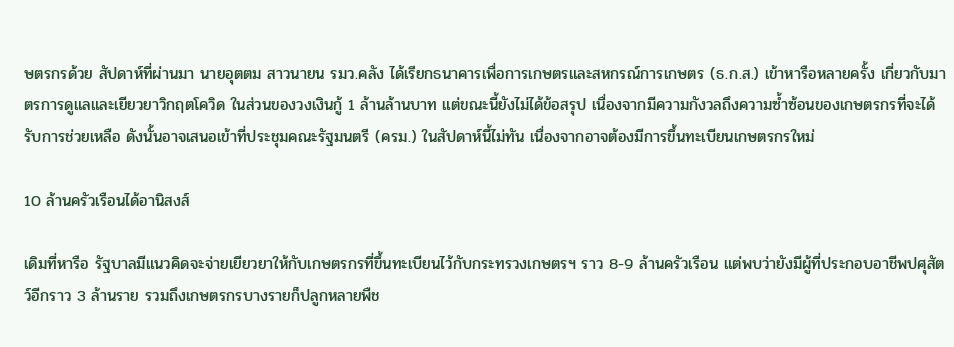ษตรกรด้วย สัปดาห์ที่ผ่านมา นายอุตตม สาวนายน รมว.คลัง ได้เรียกธนาคารเพื่อการเกษตรและสหกรณ์การเกษตร (ธ.ก.ส.) เข้าหารือหลายครั้ง เกี่ยวกับมาตรการดูแลและเยียวยาวิกฤตโควิด ในส่วนของวงเงินกู้ 1 ล้านล้านบาท แต่ขณะนี้ยังไม่ได้ข้อสรุป เนื่องจากมีความกังวลถึงความซ้ำซ้อนของเกษตรกรที่จะได้รับการช่วยเหลือ ดังนั้นอาจเสนอเข้าที่ประชุมคณะรัฐมนตรี (ครม.) ในสัปดาห์นี้ไม่ทัน เนื่องจากอาจต้องมีการขึ้นทะเบียนเกษตรกรใหม่

10 ล้านครัวเรือนได้อานิสงส์

เดิมที่หารือ รัฐบาลมีแนวคิดจะจ่ายเยียวยาให้กับเกษตรกรที่ขึ้นทะเบียนไว้กับกระทรวงเกษตรฯ ราว 8-9 ล้านครัวเรือน แต่พบว่ายังมีผู้ที่ประกอบอาชีพปศุสัตว์อีกราว 3 ล้านราย รวมถึงเกษตรกรบางรายก็ปลูกหลายพืช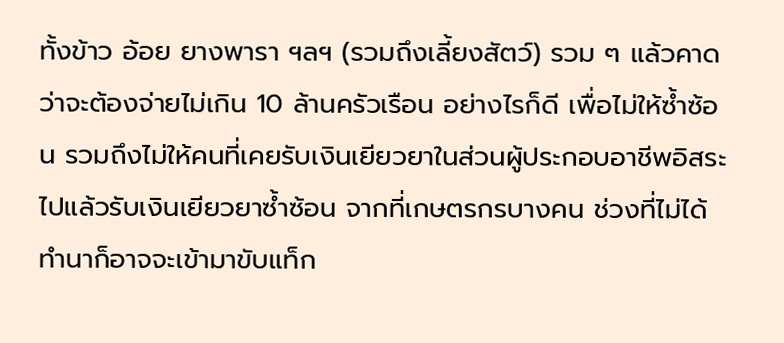ทั้งข้าว อ้อย ยางพารา ฯลฯ (รวมถึงเลี้ยงสัตว์) รวม ๆ แล้วคาดว่าจะต้องจ่ายไม่เกิน 10 ล้านครัวเรือน อย่างไรก็ดี เพื่อไม่ให้ซ้ำซ้อน รวมถึงไม่ให้คนที่เคยรับเงินเยียวยาในส่วนผู้ประกอบอาชีพอิสระไปแล้วรับเงินเยียวยาซ้ำซ้อน จากที่เกษตรกรบางคน ช่วงที่ไม่ได้ทำนาก็อาจจะเข้ามาขับแท็ก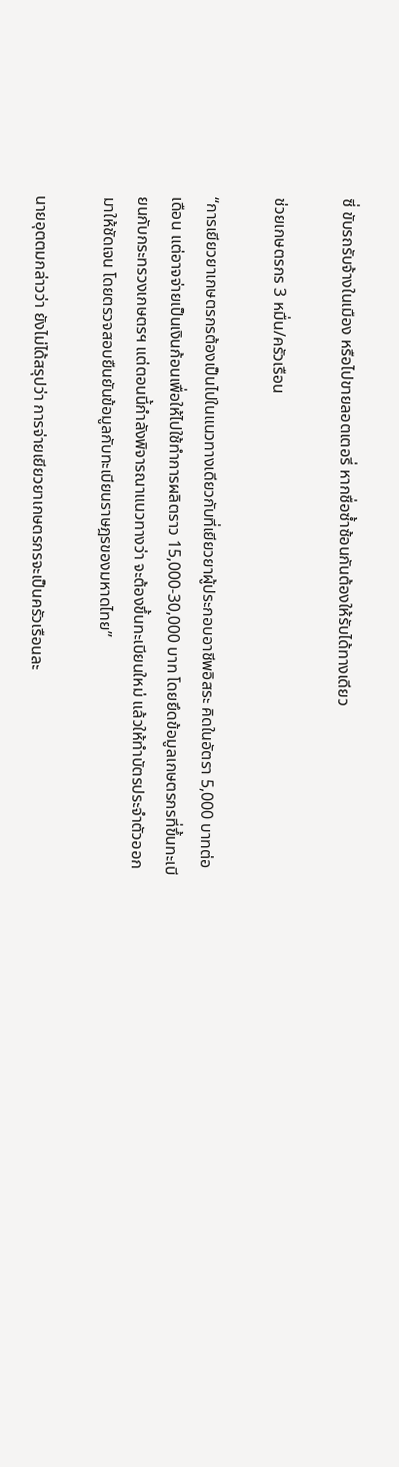ซี่ ขับรถรับจ้างในเมือง หรือไปขายลอตเตอรี่ หากชื่อซ้ำซ้อนกันต้องให้รับได้ทางเดียว

ช่วยเกษตรกร 3 หมื่น/ครัวเรือน

“การเยียวยาเกษตรกรต้องเป็นไปในแนวทางเดียวกับที่เยียวยาผู้ประกอบอาชีพอิสระ คิดในอัตรา 5,000 บาทต่อเดือน แต่อาจจ่ายเป็นเงินก้อนเพื่อให้ไปใช้ทำการผลิตราว 15,000-30,000 บาท โดยยึดข้อมูลเกษตรกรที่ขึ้นทะเบียนกับกระทรวงเกษตรฯ แต่ตอนนี้กำลังพิจารณาแนวทางว่า จะต้องขึ้นทะเบียนใหม่ แล้วให้ทำบัตรประจำตัวออกมาให้ชัดเจน โดยตรวจสอบยืนยันข้อมูลกับทะเบียนราษฎรของมหาดไทย”

นายอุตตมกล่าวว่า ยังไม่ได้สรุปว่า การจ่ายเยียวยาเกษตรกรจะเป็นครัวเรือนละ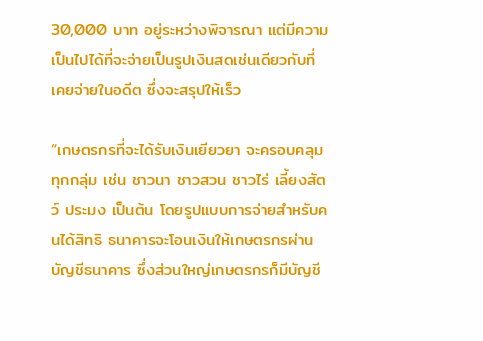30,000 บาท อยู่ระหว่างพิจารณา แต่มีความเป็นไปได้ที่จะจ่ายเป็นรูปเงินสดเช่นเดียวกับที่เคยจ่ายในอดีต ซึ่งจะสรุปให้เร็ว

“เกษตรกรที่จะได้รับเงินเยียวยา จะครอบคลุมทุกกลุ่ม เช่น ชาวนา ชาวสวน ชาวไร่ เลี้ยงสัตว์ ประมง เป็นต้น โดยรูปแบบการจ่ายสำหรับคนได้สิทธิ ธนาคารจะโอนเงินให้เกษตรกรผ่านบัญชีธนาคาร ซึ่งส่วนใหญ่เกษตรกรก็มีบัญชี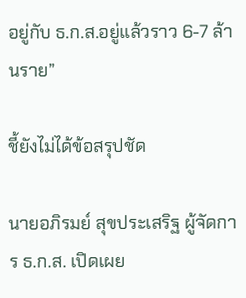อยู่กับ ธ.ก.ส.อยู่แล้วราว 6-7 ล้านราย”

ชี้ยังไม่ได้ข้อสรุปชัด

นายอภิรมย์ สุขประเสริฐ ผู้จัดการ ธ.ก.ส. เปิดเผย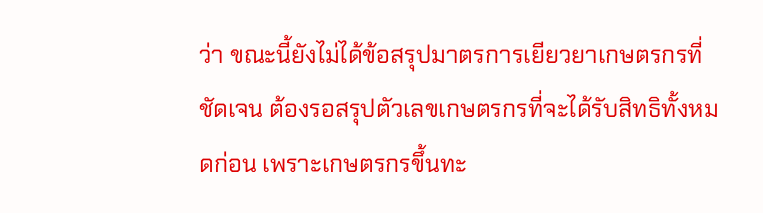ว่า ขณะนี้ยังไม่ได้ข้อสรุปมาตรการเยียวยาเกษตรกรที่ชัดเจน ต้องรอสรุปตัวเลขเกษตรกรที่จะได้รับสิทธิทั้งหมดก่อน เพราะเกษตรกรขึ้นทะ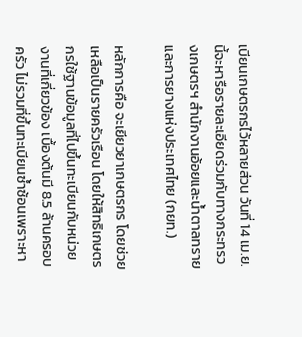เบียนเกษตรกรไว้หลายส่วน วันที่ 14 เม.ย.นี้จะหารือรายละเอียดร่วมกับทางกระทรวงเกษตรฯ สำนักงานอ้อยและน้ำตาลทราย และการยางแห่งประเทศไทย (กยท.)

หลักการคือ จะเยียวยาเกษตรกร โดยช่วยเหลือเป็นรายครัวเรือน โดยให้สิทธิเกษตรกรใช้ฐานข้อมูลที่ไปขึ้นทะเบียนกับหน่วยงานที่เกี่ยวข้อง เบื้องต้นมี 8.5 ล้านครอบครัว ไม่รวมที่ขึ้นทะเบียนซ้ำซ้อนเพราะหา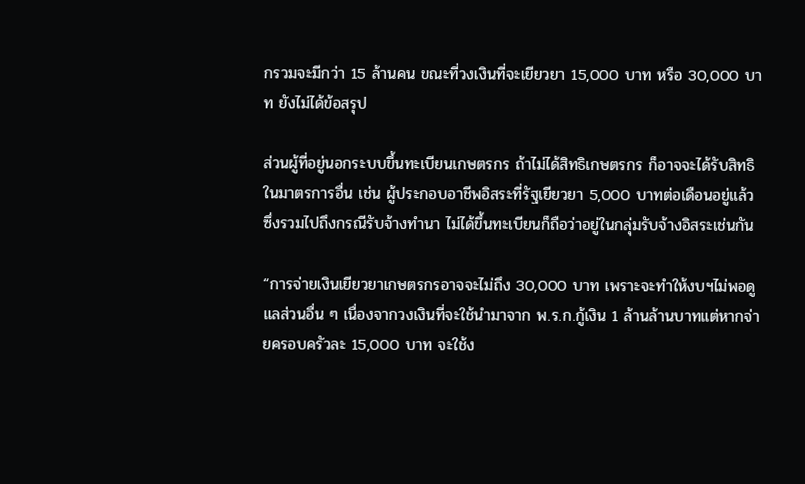กรวมจะมีกว่า 15 ล้านคน ขณะที่วงเงินที่จะเยียวยา 15,000 บาท หรือ 30,000 บาท ยังไม่ได้ข้อสรุป

ส่วนผู้ที่อยู่นอกระบบขึ้นทะเบียนเกษตรกร ถ้าไม่ได้สิทธิเกษตรกร ก็อาจจะได้รับสิทธิในมาตรการอื่น เช่น ผู้ประกอบอาชีพอิสระที่รัฐเยียวยา 5,000 บาทต่อเดือนอยู่แล้ว ซึ่งรวมไปถึงกรณีรับจ้างทำนา ไม่ได้ขึ้นทะเบียนก็ถือว่าอยู่ในกลุ่มรับจ้างอิสระเช่นกัน

“การจ่ายเงินเยียวยาเกษตรกรอาจจะไม่ถึง 30,000 บาท เพราะจะทำให้งบฯไม่พอดูแลส่วนอื่น ๆ เนื่องจากวงเงินที่จะใช้นำมาจาก พ.ร.ก.กู้เงิน 1 ล้านล้านบาทแต่หากจ่ายครอบครัวละ 15,000 บาท จะใช้ง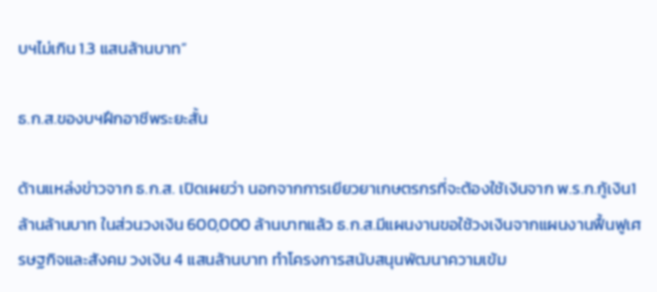บฯไม่เกิน 1.3 แสนล้านบาท”

ธ.ก.ส.ของบฯฝึกอาชีพระยะสั้น

ด้านแหล่งข่าวจาก ธ.ก.ส. เปิดเผยว่า นอกจากการเยียวยาเกษตรกรที่จะต้องใช้เงินจาก พ.ร.ก.กู้เงิน1 ล้านล้านบาท ในส่วนวงเงิน 600,000 ล้านบาทแล้ว ธ.ก.ส.มีแผนงานขอใช้วงเงินจากแผนงานฟื้นฟูเศรษฐกิจและสังคม วงเงิน 4 แสนล้านบาท ทำโครงการสนับสนุนพัฒนาความเข้ม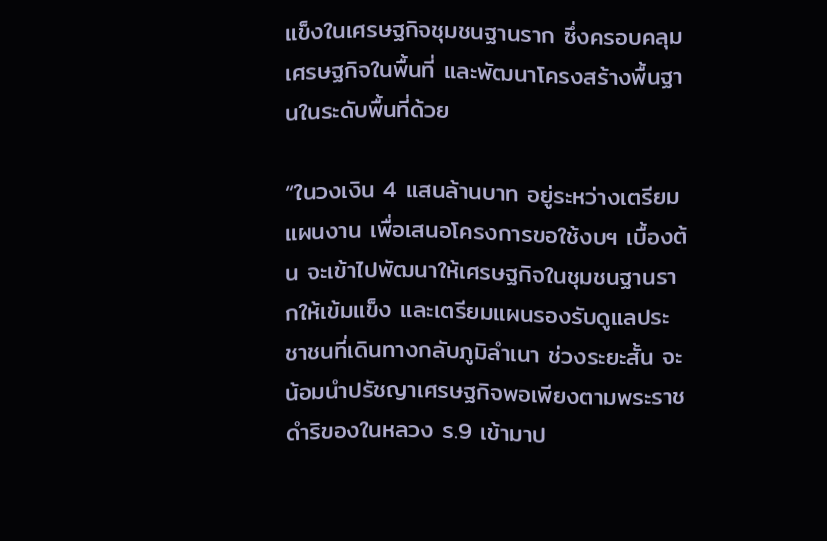แข็งในเศรษฐกิจชุมชนฐานราก ซึ่งครอบคลุมเศรษฐกิจในพื้นที่ และพัฒนาโครงสร้างพื้นฐานในระดับพื้นที่ด้วย

“ในวงเงิน 4 แสนล้านบาท อยู่ระหว่างเตรียมแผนงาน เพื่อเสนอโครงการขอใช้งบฯ เบื้องต้น จะเข้าไปพัฒนาให้เศรษฐกิจในชุมชนฐานรากให้เข้มแข็ง และเตรียมแผนรองรับดูแลประชาชนที่เดินทางกลับภูมิลำเนา ช่วงระยะสั้น จะน้อมนำปรัชญาเศรษฐกิจพอเพียงตามพระราชดำริของในหลวง ร.9 เข้ามาป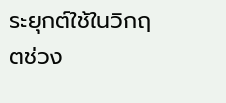ระยุกต์ใช้ในวิกฤตช่วง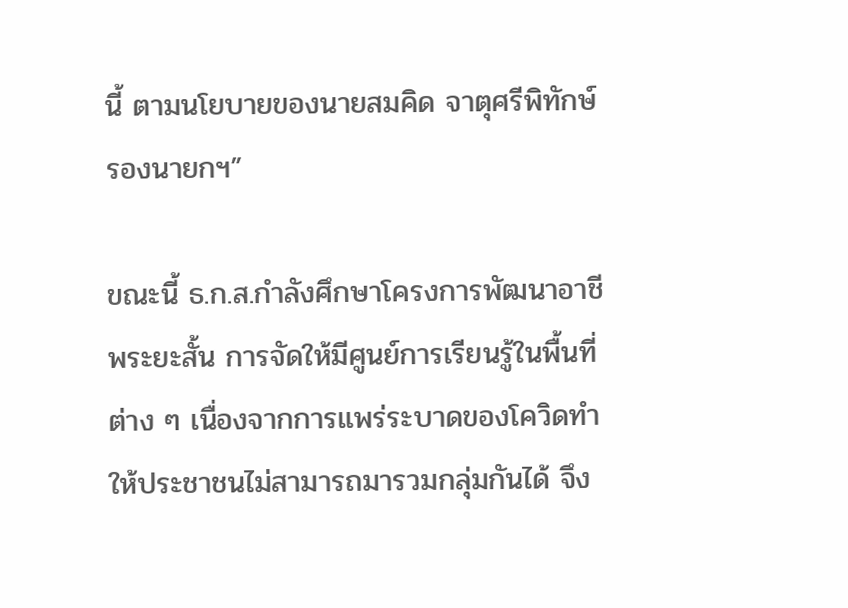นี้ ตามนโยบายของนายสมคิด จาตุศรีพิทักษ์ รองนายกฯ”

ขณะนี้ ธ.ก.ส.กำลังศึกษาโครงการพัฒนาอาชีพระยะสั้น การจัดให้มีศูนย์การเรียนรู้ในพื้นที่ต่าง ๆ เนื่องจากการแพร่ระบาดของโควิดทำให้ประชาชนไม่สามารถมารวมกลุ่มกันได้ จึง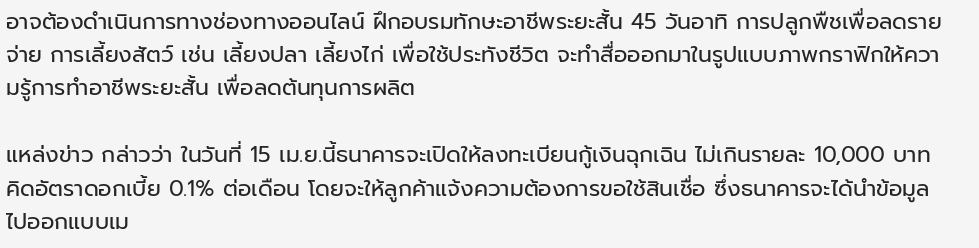อาจต้องดำเนินการทางช่องทางออนไลน์ ฝึกอบรมทักษะอาชีพระยะสั้น 45 วันอาทิ การปลูกพืชเพื่อลดรายจ่าย การเลี้ยงสัตว์ เช่น เลี้ยงปลา เลี้ยงไก่ เพื่อใช้ประทังชีวิต จะทำสื่อออกมาในรูปแบบภาพกราฟิกให้ความรู้การทำอาชีพระยะสั้น เพื่อลดต้นทุนการผลิต

แหล่งข่าว กล่าวว่า ในวันที่ 15 เม.ย.นี้ธนาคารจะเปิดให้ลงทะเบียนกู้เงินฉุกเฉิน ไม่เกินรายละ 10,000 บาท คิดอัตราดอกเบี้ย 0.1% ต่อเดือน โดยจะให้ลูกค้าแจ้งความต้องการขอใช้สินเชื่อ ซึ่งธนาคารจะได้นำข้อมูลไปออกแบบเม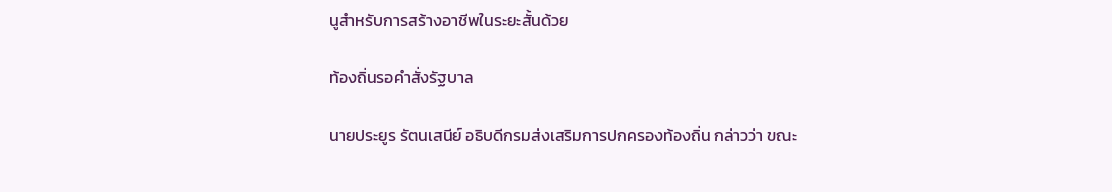นูสำหรับการสร้างอาชีพในระยะสั้นด้วย

ท้องถิ่นรอคำสั่งรัฐบาล

นายประยูร รัตนเสนีย์ อธิบดีกรมส่งเสริมการปกครองท้องถิ่น กล่าวว่า ขณะ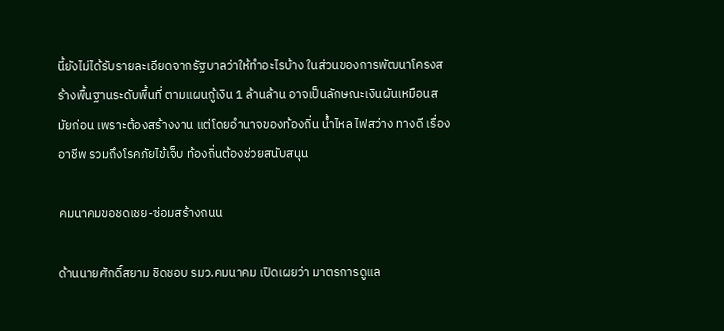นี้ยังไม่ได้รับรายละเอียดจากรัฐบาลว่าให้ทำอะไรบ้าง ในส่วนของการพัฒนาโครงสร้างพื้นฐานระดับพื้นที่ ตามแผนกู้เงิน 1 ล้านล้าน อาจเป็นลักษณะเงินผันเหมือนสมัยก่อน เพราะต้องสร้างงาน แต่โดยอำนาจของท้องถิ่น น้ำไหล ไฟสว่าง ทางดี เรื่องอาชีพ รวมถึงโรคภัยไข้เจ็บ ท้องถิ่นต้องช่วยสนับสนุน

คมนาคมขอชดเชย-ซ่อมสร้างถนน

ด้านนายศักดิ์สยาม ชิดชอบ รมว.คมนาคม เปิดเผยว่า มาตรการดูแล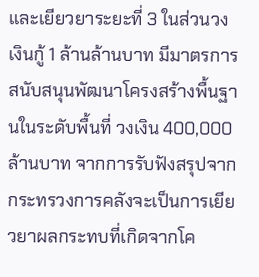และเยียวยาระยะที่ 3 ในส่วนวงเงินกู้ 1 ล้านล้านบาท มีมาตรการสนับสนุนพัฒนาโครงสร้างพื้นฐานในระดับพื้นที่ วงเงิน 400,000 ล้านบาท จากการรับฟังสรุปจากกระทรวงการคลังจะเป็นการเยียวยาผลกระทบที่เกิดจากโค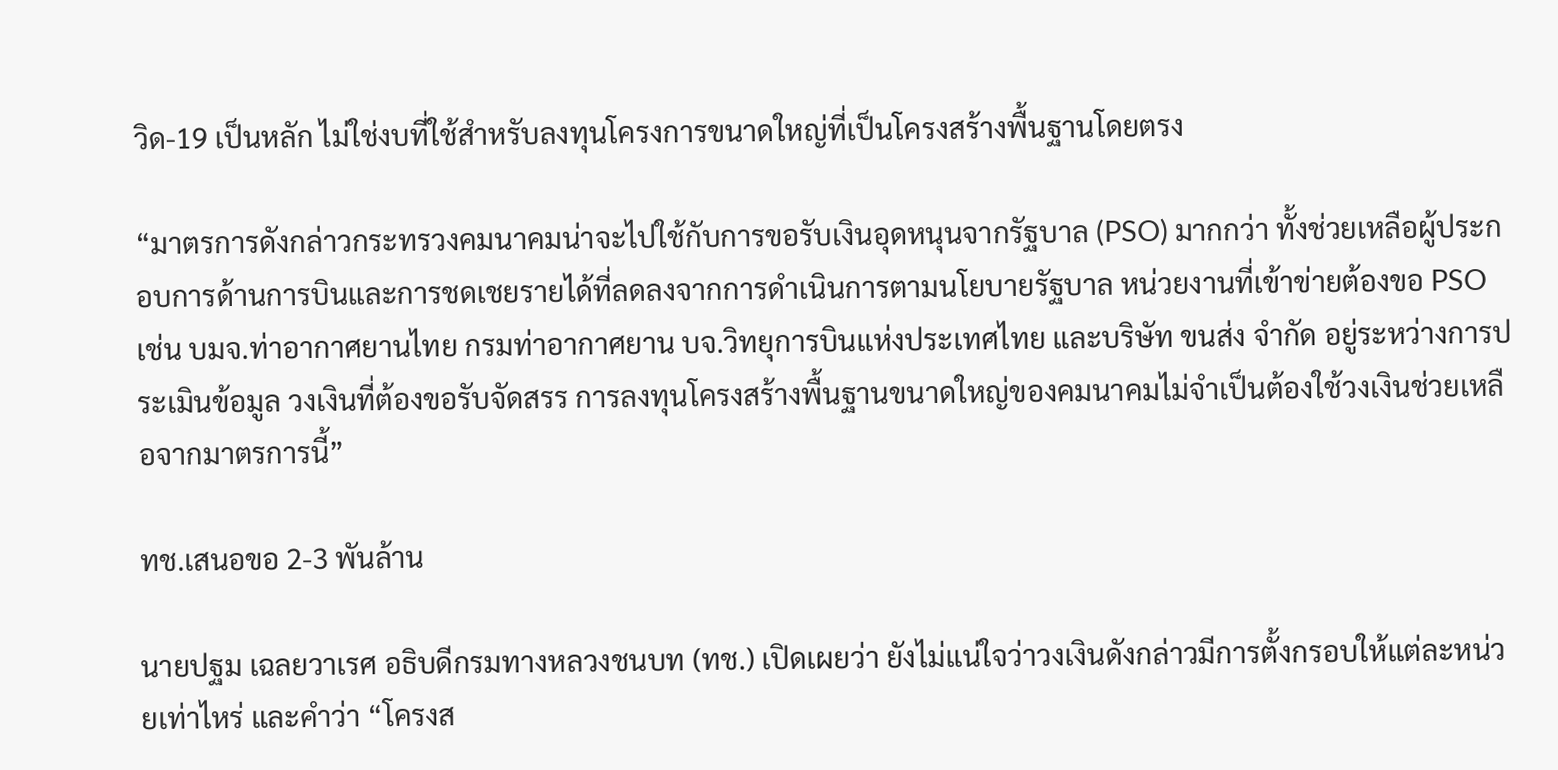วิด-19 เป็นหลัก ไม่ใช่งบที่ใช้สำหรับลงทุนโครงการขนาดใหญ่ที่เป็นโครงสร้างพื้นฐานโดยตรง

“มาตรการดังกล่าวกระทรวงคมนาคมน่าจะไปใช้กับการขอรับเงินอุดหนุนจากรัฐบาล (PSO) มากกว่า ทั้งช่วยเหลือผู้ประกอบการด้านการบินและการชดเชยรายได้ที่ลดลงจากการดำเนินการตามนโยบายรัฐบาล หน่วยงานที่เข้าข่ายต้องขอ PSO เช่น บมจ.ท่าอากาศยานไทย กรมท่าอากาศยาน บจ.วิทยุการบินแห่งประเทศไทย และบริษัท ขนส่ง จำกัด อยู่ระหว่างการประเมินข้อมูล วงเงินที่ต้องขอรับจัดสรร การลงทุนโครงสร้างพื้นฐานขนาดใหญ่ของคมนาคมไม่จำเป็นต้องใช้วงเงินช่วยเหลือจากมาตรการนี้”

ทช.เสนอขอ 2-3 พันล้าน

นายปฐม เฉลยวาเรศ อธิบดีกรมทางหลวงชนบท (ทช.) เปิดเผยว่า ยังไม่แน่ใจว่าวงเงินดังกล่าวมีการตั้งกรอบให้แต่ละหน่วยเท่าไหร่ และคำว่า “โครงส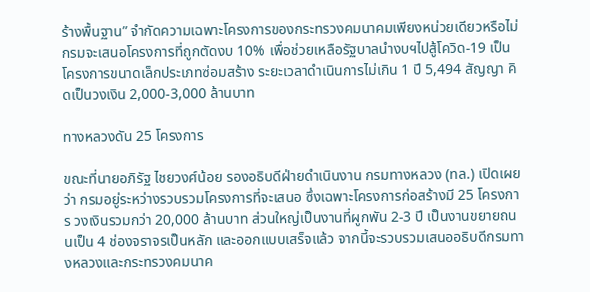ร้างพื้นฐาน” จำกัดความเฉพาะโครงการของกระทรวงคมนาคมเพียงหน่วยเดียวหรือไม่ กรมจะเสนอโครงการที่ถูกตัดงบ 10% เพื่อช่วยเหลือรัฐบาลนำงบฯไปสู้โควิด-19 เป็นโครงการขนาดเล็กประเภทซ่อมสร้าง ระยะเวลาดำเนินการไม่เกิน 1 ปี 5,494 สัญญา คิดเป็นวงเงิน 2,000-3,000 ล้านบาท

ทางหลวงดัน 25 โครงการ

ขณะที่นายอภิรัฐ ไชยวงศ์น้อย รองอธิบดีฝ่ายดำเนินงาน กรมทางหลวง (ทล.) เปิดเผยว่า กรมอยู่ระหว่างรวบรวมโครงการที่จะเสนอ ซึ่งเฉพาะโครงการก่อสร้างมี 25 โครงการ วงเงินรวมกว่า 20,000 ล้านบาท ส่วนใหญ่เป็นงานที่ผูกพัน 2-3 ปี เป็นงานขยายถนนเป็น 4 ช่องจราจรเป็นหลัก และออกแบบเสร็จแล้ว จากนี้จะรวบรวมเสนออธิบดีกรมทางหลวงและกระทรวงคมนาค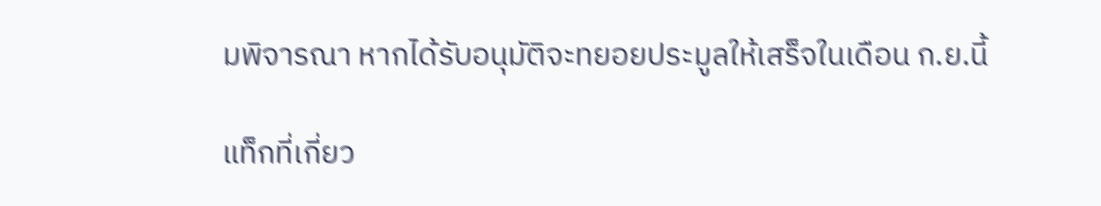มพิจารณา หากได้รับอนุมัติจะทยอยประมูลให้เสร็จในเดือน ก.ย.นี้

แท็กที่เกี่ยว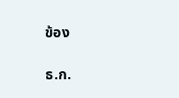ข้อง

ธ.ก.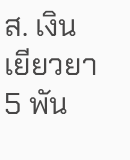ส. เงินเยียวยา 5 พัน